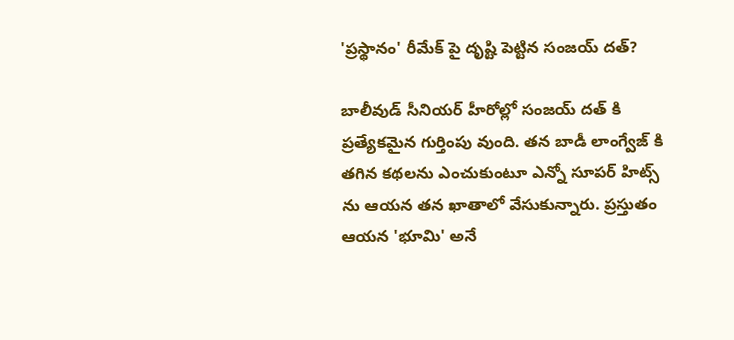'ప్రస్థానం' రీమేక్ పై దృష్టి పెట్టిన సంజయ్ దత్?

బాలీవుడ్ సీనియర్ హీరోల్లో సంజయ్ దత్ కి ప్రత్యేకమైన గుర్తింపు వుంది. తన బాడీ లాంగ్వేజ్ కి తగిన కథలను ఎంచుకుంటూ ఎన్నో సూపర్ హిట్స్ ను ఆయన తన ఖాతాలో వేసుకున్నారు. ప్రస్తుతం ఆయన 'భూమి' అనే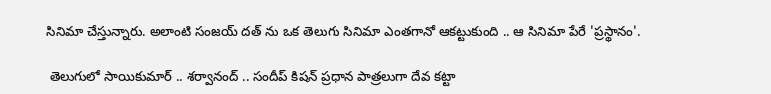సినిమా చేస్తున్నారు. అలాంటి సంజయ్ దత్ ను ఒక తెలుగు సినిమా ఎంతగానో ఆకట్టుకుంది .. ఆ సినిమా పేరే 'ప్రస్థానం'.

 తెలుగులో సాయికుమార్ .. శర్వానంద్ .. సందీప్ కిషన్ ప్రధాన పాత్రలుగా దేవ కట్టా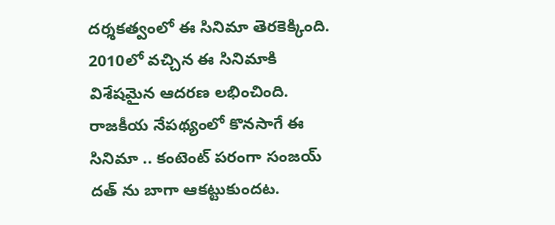దర్శకత్వంలో ఈ సినిమా తెరకెక్కింది. 2010లో వచ్చిన ఈ సినిమాకి విశేషమైన ఆదరణ లభించింది. రాజకీయ నేపథ్యంలో కొనసాగే ఈ సినిమా .. కంటెంట్ పరంగా సంజయ్ దత్ ను బాగా ఆకట్టుకుందట.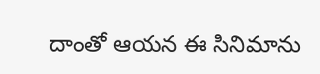దాంతో ఆయన ఈ సినిమాను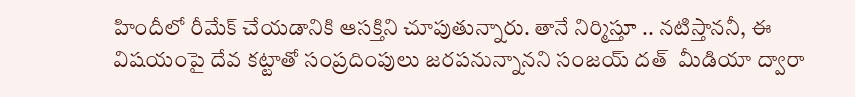హిందీలో రీమేక్ చేయడానికి ఆసక్తిని చూపుతున్నారు. తానే నిర్మిస్తూ .. నటిస్తాననీ, ఈ విషయంపై దేవ కట్టాతో సంప్రదింపులు జరపనున్నానని సంజయ్ దత్  మీడియా ద్వారా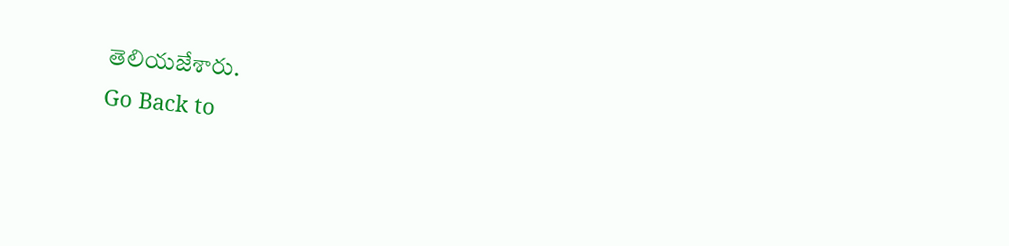తెలియజేశారు.
Go Back to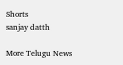Shorts
sanjay datth

More Telugu News